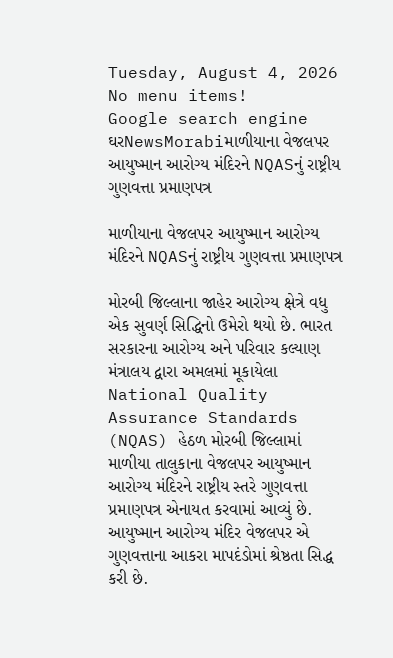Tuesday, August 4, 2026
No menu items!
Google search engine
ઘરNewsMorabiમાળીયાના વેજલપર આયુષ્માન આરોગ્ય મંદિરને NQASનું રાષ્ટ્રીય ગુણવત્તા પ્રમાણપત્ર

માળીયાના વેજલપર આયુષ્માન આરોગ્ય મંદિરને NQASનું રાષ્ટ્રીય ગુણવત્તા પ્રમાણપત્ર

મોરબી જિલ્લાના જાહેર આરોગ્ય ક્ષેત્રે વધુ એક સુવર્ણ સિદ્ધિનો ઉમેરો થયો છે. ભારત સરકારના આરોગ્ય અને પરિવાર કલ્યાણ મંત્રાલય દ્વારા અમલમાં મૂકાયેલા National Quality Assurance Standards (NQAS) હેઠળ મોરબી જિલ્લામાં માળીયા તાલુકાના વેજલપર આયુષ્માન આરોગ્ય મંદિરને રાષ્ટ્રીય સ્તરે ગુણવત્તા પ્રમાણપત્ર એનાયત કરવામાં આવ્યું છે. આયુષ્માન આરોગ્ય મંદિર વેજલપર એ ગુણવત્તાના આકરા માપદંડોમાં શ્રેષ્ઠતા સિદ્ધ કરી છે.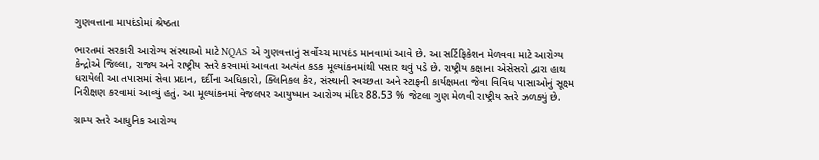ગુણવત્તાના માપદંડોમાં શ્રેષ્ઠતા

ભારતમાં સરકારી આરોગ્ય સંસ્થાઓ માટે NQAS એ ગુણવત્તાનું સર્વોચ્ચ માપદંડ માનવામાં આવે છે. આ સર્ટિફિકેશન મેળવવા માટે આરોગ્ય કેન્દ્રોએ જિલ્લા, રાજ્ય અને રાષ્ટ્રીય સ્તરે કરવામાં આવતા અત્યંત કડક મૂલ્યાંકનમાંથી પસાર થવું પડે છે. રાષ્ટ્રીય કક્ષાના એસેસરો દ્વારા હાથ ધરાયેલી આ તપાસમાં સેવા પ્રદાન, દર્દીના અધિકારો, ક્લિનિકલ કેર, સંસ્થાની સ્વચ્છતા અને સ્ટાફની કાર્યક્ષમતા જેવા વિવિધ પાસાઓનું સૂક્ષ્મ નિરીક્ષણ કરવામાં આવ્યું હતું. આ મૂલ્યાંકનમાં વેજલપર આયુષ્માન આરોગ્ય મંદિર 88.53 % જેટલા ગુણ મેળવી રાષ્ટ્રીય સ્તરે ઝળક્યું છે.

ગ્રામ્ય સ્તરે આધુનિક આરોગ્ય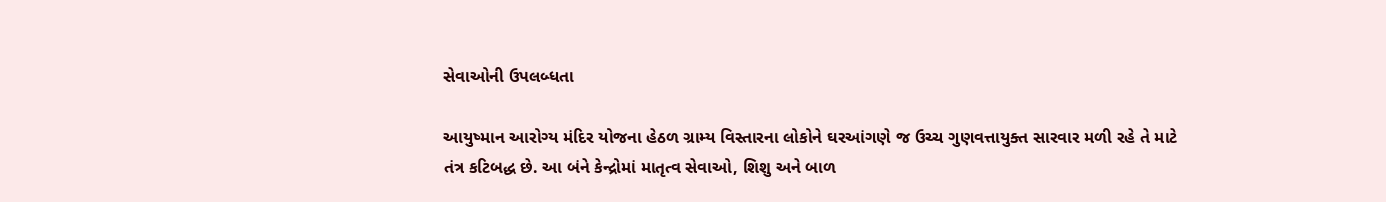સેવાઓની ઉપલબ્ધતા

આયુષ્માન આરોગ્ય મંદિર યોજના હેઠળ ગ્રામ્ય વિસ્તારના લોકોને ઘરઆંગણે જ ઉચ્ચ ગુણવત્તાયુક્ત સારવાર મળી રહે તે માટે તંત્ર કટિબદ્ધ છે. આ બંને કેન્દ્રોમાં માતૃત્વ સેવાઓ, શિશુ અને બાળ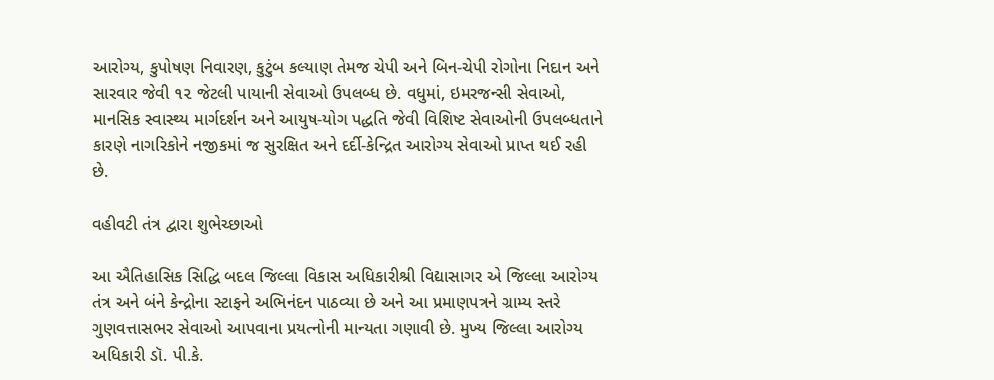આરોગ્ય, કુપોષણ નિવારણ, કુટુંબ કલ્યાણ તેમજ ચેપી અને બિન-ચેપી રોગોના નિદાન અને સારવાર જેવી ૧૨ જેટલી પાયાની સેવાઓ ઉપલબ્ધ છે. વધુમાં, ઇમરજન્સી સેવાઓ, માનસિક સ્વાસ્થ્ય માર્ગદર્શન અને આયુષ-યોગ પદ્ધતિ જેવી વિશિષ્ટ સેવાઓની ઉપલબ્ધતાને કારણે નાગરિકોને નજીકમાં જ સુરક્ષિત અને દર્દી-કેન્દ્રિત આરોગ્ય સેવાઓ પ્રાપ્ત થઈ રહી છે.

વહીવટી તંત્ર દ્વારા શુભેચ્છાઓ

આ ઐતિહાસિક સિદ્ધિ બદલ જિલ્લા વિકાસ અધિકારીશ્રી વિદ્યાસાગર એ જિલ્લા આરોગ્ય તંત્ર અને બંને કેન્દ્રોના સ્ટાફને અભિનંદન પાઠવ્યા છે અને આ પ્રમાણપત્રને ગ્રામ્ય સ્તરે ગુણવત્તાસભર સેવાઓ આપવાના પ્રયત્નોની માન્યતા ગણાવી છે. મુખ્ય જિલ્લા આરોગ્ય અધિકારી ડૉ. પી.કે.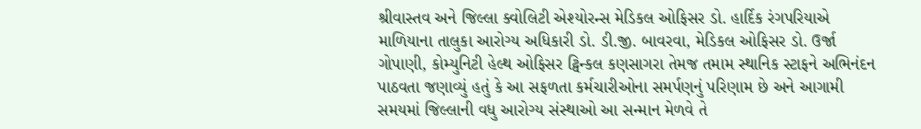શ્રીવાસ્તવ અને જિલ્લા ક્વોલિટી એશ્યોરન્સ મેડિકલ ઓફિસર ડો. હાર્દિક રંગપરિયાએ માળિયાના તાલુકા આરોગ્ય અધિકારી ડો. ડી.જી. બાવરવા, મેડિકલ ઓફિસર ડો. ઉર્જા ગોપાણી, કોમ્યુનિટી હેલ્થ ઓફિસર ટ્વિન્કલ કણસાગરા તેમજ તમામ સ્થાનિક સ્ટાફને અભિનંદન પાઠવતા જણાવ્યું હતું કે આ સફળતા કર્મચારીઓના સમર્પણનું પરિણામ છે અને આગામી સમયમાં જિલ્લાની વધુ આરોગ્ય સંસ્થાઓ આ સન્માન મેળવે તે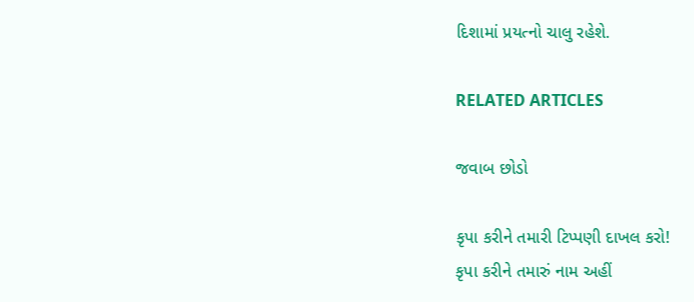દિશામાં પ્રયત્નો ચાલુ રહેશે.

RELATED ARTICLES

જવાબ છોડો

કૃપા કરીને તમારી ટિપ્પણી દાખલ કરો!
કૃપા કરીને તમારું નામ અહીં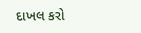દાખલ કરો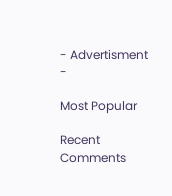- Advertisment -

Most Popular

Recent Comments